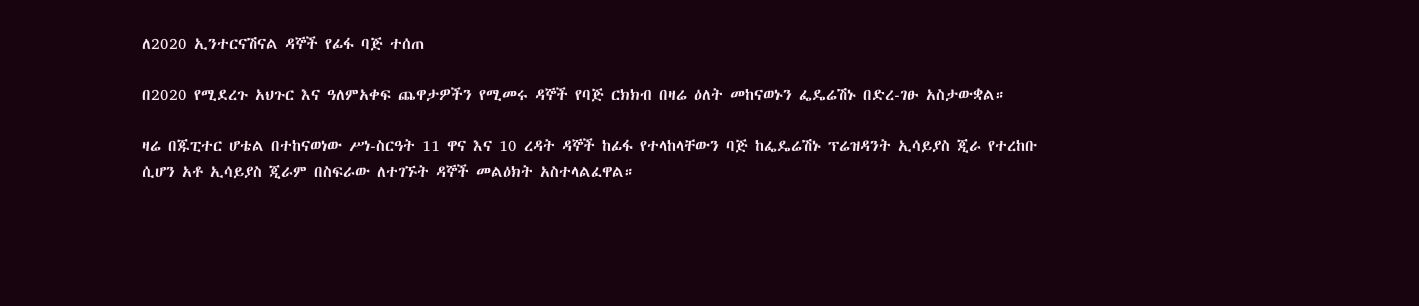ለ2020 ኢንተርናሽናል ዳኞች የፊፋ ባጅ ተሰጠ

በ2020 የሚደረጉ አህጉር እና ዓለምአቀፍ ጨዋታዎችን የሚመሩ ዳኞች የባጅ ርክክብ በዛሬ ዕለት መከናወኑን ፌዴሬሽኑ በድረ-ገፁ አስታውቋል።

ዛሬ በጁፒተር ሆቴል በተከናወነው ሥነ-ስርዓት 11 ዋና እና 10 ረዳት ዳኞች ከፊፋ የተላከላቸውን ባጅ ከፌዴሬሽኑ ፕሬዝዳንት ኢሳይያስ ጂራ የተረከቡ ሲሆን አቶ ኢሳይያስ ጂራም በስፍራው ለተገኙት ዳኞች መልዕክት አስተላልፈዋል።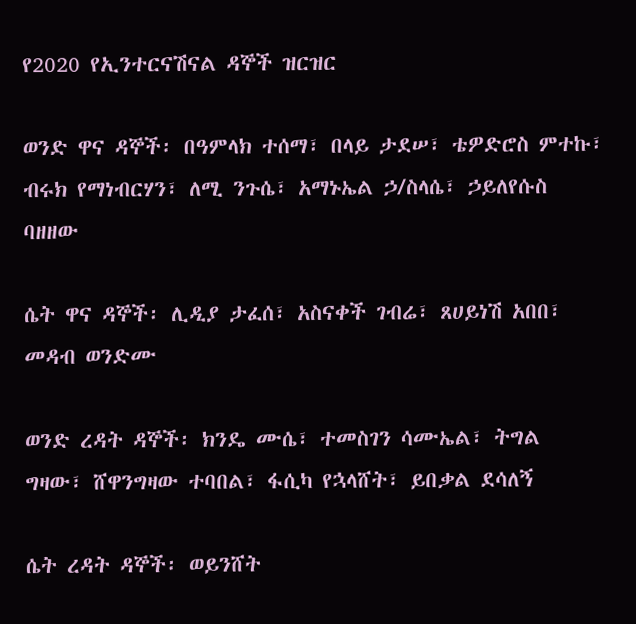የ2020 የኢንተርናሽናል ዳኞች ዝርዝር

ወንድ ዋና ዳኞች፡ በዓምላክ ተሰማ፣ በላይ ታደሠ፣ ቴዎድሮስ ምተኩ፣ ብሩክ የማነብርሃን፣ ለሚ ንጉሴ፣ አማኑኤል ኃ/ስላሴ፣ ኃይለየሱስ ባዘዘው

ሴት ዋና ዳኞች፡ ሊዲያ ታፈሰ፣ አስናቀች ገብሬ፣ ጸሀይነሽ አበበ፣ መዳብ ወንድሙ

ወንድ ረዳት ዳኞች፡ ክንዴ ሙሴ፣ ተመስገን ሳሙኤል፣ ትግል ግዛው፣ ሸዋንግዛው ተባበል፣ ፋሲካ የኋላሸት፣ ይበቃል ደሳለኝ

ሴት ረዳት ዳኞች፡ ወይንሸት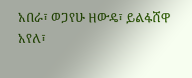አበራ፣ ወጋየሁ ዘውዴ፣ ይልፋሸዋ አየለ፣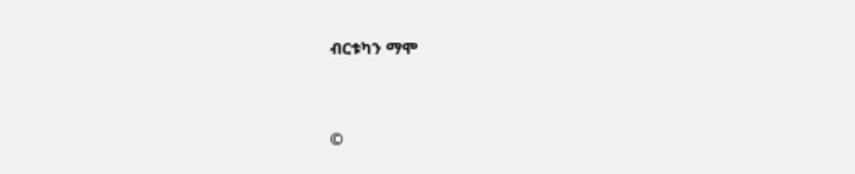ብርቱካን ማሞ


©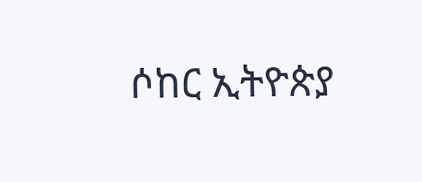ሶከር ኢትዮጵያ